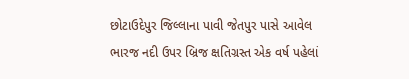છોટાઉદેપુર જિલ્લાના પાવી જેતપુર પાસે આવેલ ભારજ નદી ઉપર બ્રિજ ક્ષતિગ્રસ્ત એક વર્ષ પહેલાં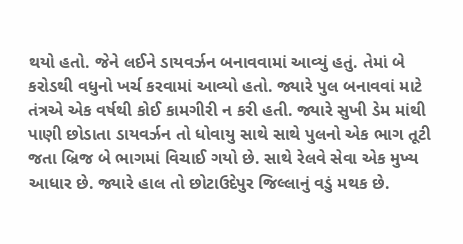થયો હતો. જેને લઈને ડાયવર્ઝન બનાવવામાં આવ્યું હતું. તેમાં બે કરોડથી વધુનો ખર્ચ કરવામાં આવ્યો હતો. જ્યારે પુલ બનાવવાં માટે તંત્રએ એક વર્ષથી કોઈ કામગીરી ન કરી હતી. જ્યારે સુખી ડેમ માંથી પાણી છોડાતા ડાયવર્ઝન તો ધોવાયુ સાથે સાથે પુલનો એક ભાગ તૂટી જતા બ્રિજ બે ભાગમાં વિચાઈ ગયો છે. સાથે રેલવે સેવા એક મુખ્ય આધાર છે. જ્યારે હાલ તો છોટાઉદેપુર જિલ્લાનું વડું મથક છે.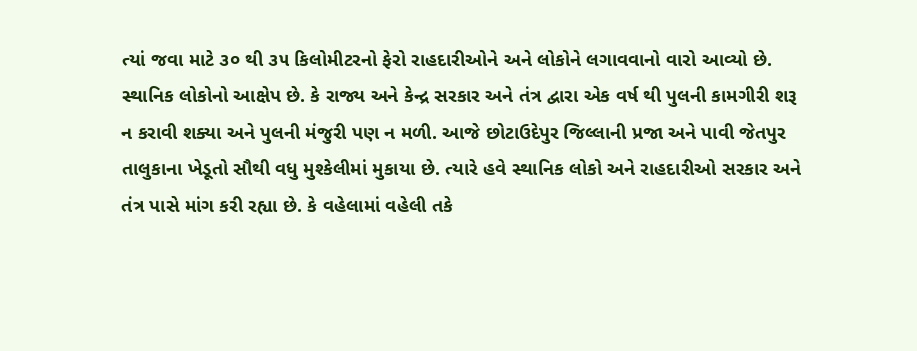ત્યાં જવા માટે ૩૦ થી ૩૫ કિલોમીટરનો ફેરો રાહદારીઓને અને લોકોને લગાવવાનો વારો આવ્યો છે. સ્થાનિક લોકોનો આક્ષેપ છે. કે રાજ્ય અને કેન્દ્ર સરકાર અને તંત્ર દ્વારા એક વર્ષ થી પુલની કામગીરી શરૂ ન કરાવી શક્યા અને પુલની મંજુરી પણ ન મળી. આજે છોટાઉદેપુર જિલ્લાની પ્રજા અને પાવી જેતપુર તાલુકાના ખેડૂતો સૌથી વધુ મુશ્કેલીમાં મુકાયા છે. ત્યારે હવે સ્થાનિક લોકો અને રાહદારીઓ સરકાર અને તંત્ર પાસે માંગ કરી રહ્યા છે. કે વહેલામાં વહેલી તકે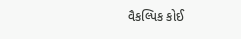વૈકલ્પિક કોઈ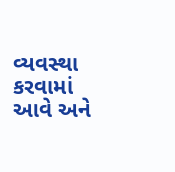વ્યવસ્થા કરવામાં આવે અને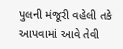પુલની મંજૂરી વહેલી તકે આપવામાં આવે તેવી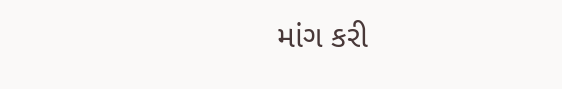માંગ કરી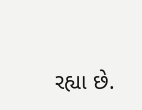રહ્યા છે.